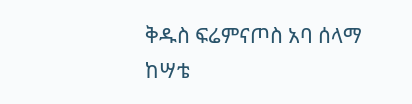ቅዱስ ፍሬምናጦስ አባ ሰላማ ከሣቴ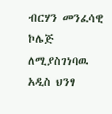ብርሃን መንፈሳዊ ኮሌጅ ለሚያስገነባዉ አዲስ ህንፃ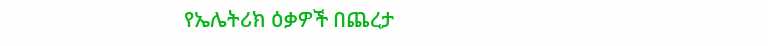የኤሌትሪክ ዕቃዎች በጨረታ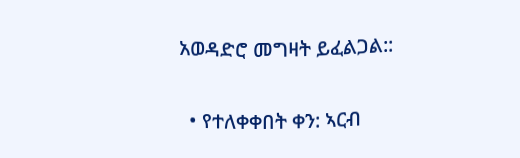አወዳድሮ መግዛት ይፈልጋል::

  • የተለቀቀበት ቀን: ኣርብ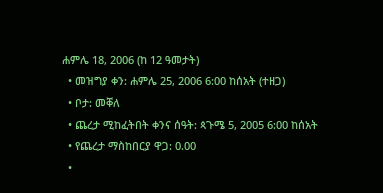ሐምሌ 18, 2006 (ከ 12 ዓመታት)
  • መዝግያ ቀን: ሐምሌ 25, 2006 6:00 ከሰአት (ተዘጋ)
  • ቦታ: መቐለ
  • ጨረታ ሚከፈትበት ቀንና ሰዓት: ጳጉሜ 5, 2005 6:00 ከሰአት
  • የጨረታ ማስከበርያ ዋጋ: 0.00
  •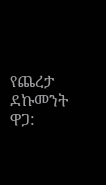የጨረታ ደኩመንት ዋጋ: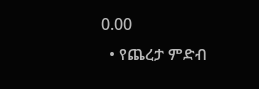0.00
  • የጨረታ ምድብ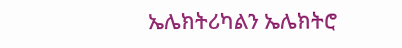ኤሌክትሪካልን ኤሌክትሮ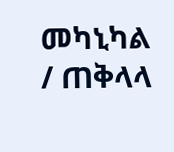መካኒካል / ጠቅላላ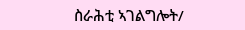ስራሕቲ ኣገልግሎት/